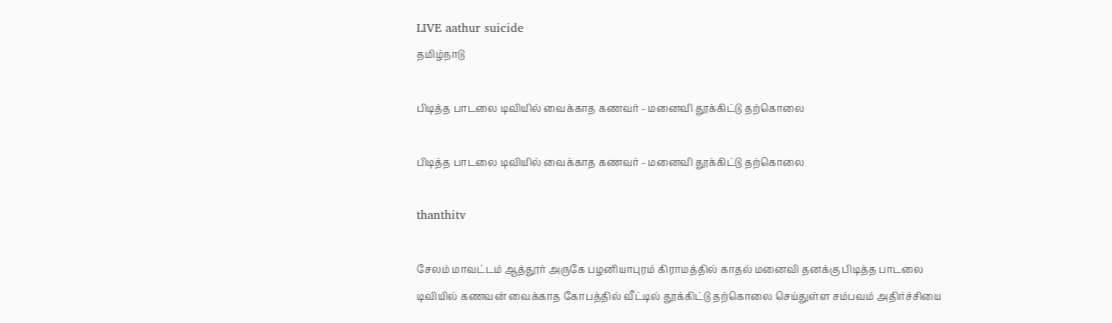LIVE aathur suicide
தமிழ்நாடு

பிடித்த பாடலை டிவியில் வைக்காத கணவர் - மனைவி தூக்கிட்டு தற்கொலை

பிடித்த பாடலை டிவியில் வைக்காத கணவர் - மனைவி தூக்கிட்டு தற்கொலை

thanthitv

சேலம் மாவட்டம் ஆத்தூர் அருகே பழனியாபுரம் கிராமத்தில் காதல் மனைவி தனக்கு பிடித்த பாடலை டிவியில் கணவன் வைக்காத கோபத்தில் வீட்டில் தூக்கிட்டு தற்கொலை செய்துள்ள சம்பவம் அதிர்ச்சியை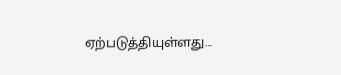ஏற்படுத்தியுள்ளது...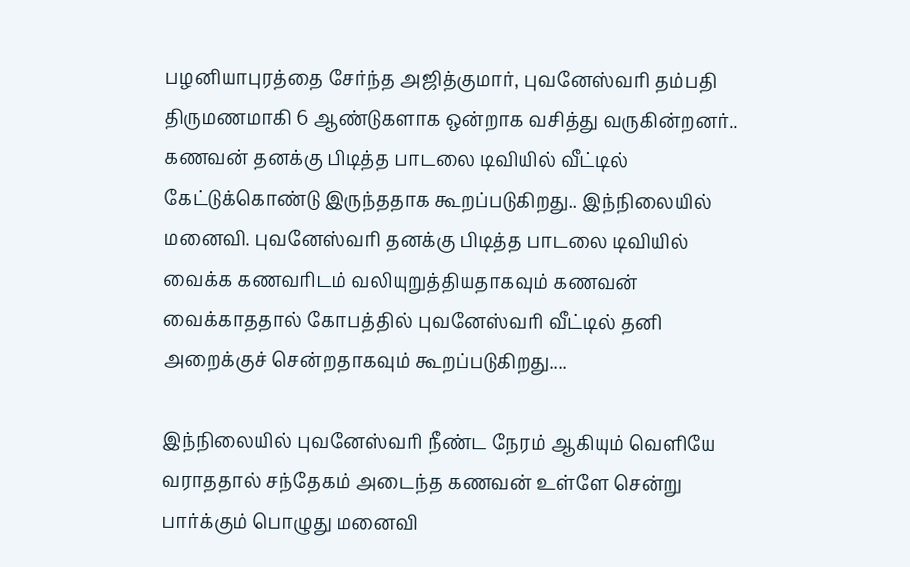பழனியாபுரத்தை சேர்ந்த அஜித்குமார், புவனேஸ்வரி தம்பதி திருமணமாகி 6 ஆண்டுகளாக ஒன்றாக வசித்து வருகின்றனர்.. கணவன் தனக்கு பிடித்த பாடலை டிவியில் வீட்டில் கேட்டுக்கொண்டு இருந்ததாக கூறப்படுகிறது.. இந்நிலையில் மனைவி. புவனேஸ்வரி தனக்கு பிடித்த பாடலை டிவியில் வைக்க கணவரிடம் வலியுறுத்தியதாகவும் கணவன் வைக்காததால் கோபத்தில் புவனேஸ்வரி வீட்டில் தனி அறைக்குச் சென்றதாகவும் கூறப்படுகிறது....

இந்நிலையில் புவனேஸ்வரி நீண்ட நேரம் ஆகியும் வெளியே வராததால் சந்தேகம் அடைந்த கணவன் உள்ளே சென்று பார்க்கும் பொழுது மனைவி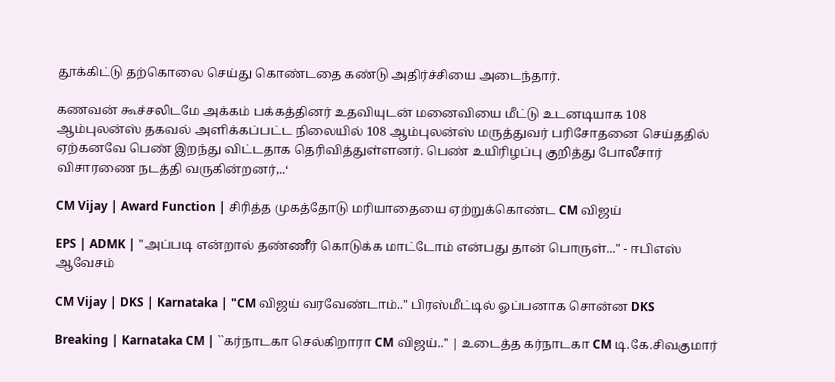தூக்கிட்டு தற்கொலை செய்து கொண்டதை கண்டு அதிர்ச்சியை அடைந்தார்.

கணவன் கூச்சலிடமே அக்கம் பக்கத்தினர் உதவியுடன் மனைவியை மீட்டு உடனடியாக 108 ஆம்புலன்ஸ் தகவல் அளிக்கப்பட்ட நிலையில் 108 ஆம்புலன்ஸ் மருத்துவர் பரிசோதனை செய்ததில் ஏற்கனவே பெண் இறந்து விட்டதாக தெரிவித்துள்ளனர். பெண் உயிரிழப்பு குறித்து போலீசார் விசாரணை நடத்தி வருகின்றனர்,..‘

CM Vijay | Award Function | சிரித்த முகத்தோடு மரியாதையை ஏற்றுக்கொண்ட CM விஜய்

EPS | ADMK | "அப்படி என்றால் தண்ணீர் கொடுக்க மாட்டோம் என்பது தான் பொருள்..." - ஈபிஎஸ் ஆவேசம்

CM Vijay | DKS | Karnataka | "CM விஜய் வரவேண்டாம்.." பிரஸ்மீட்டில் ஓப்பனாக சொன்ன DKS

Breaking | Karnataka CM | ``கர்நாடகா செல்கிறாரா CM விஜய்..'' | உடைத்த கர்நாடகா CM டி.கே.சிவகுமார்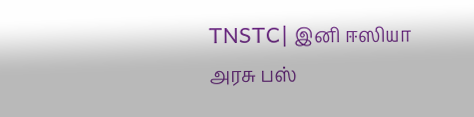TNSTC| இனி ஈஸியா அரசு பஸ்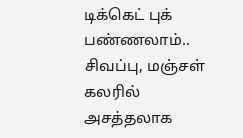டிக்கெட் புக் பண்ணலாம்.. சிவப்பு, மஞ்சள் கலரில் அசத்தலாக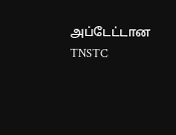அப்டேட்டான TNSTC